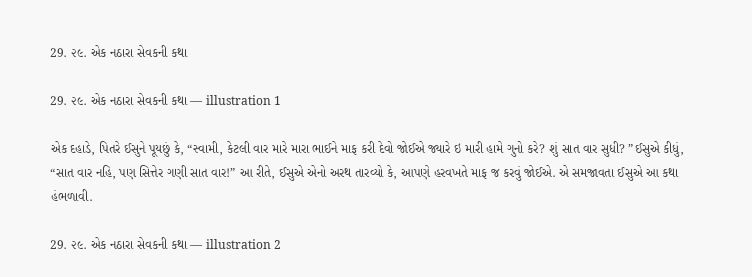29. ૨૯. એક નઠારા સેવકની કથા

29. ૨૯. એક નઠારા સેવકની કથા — illustration 1

એક દહાડે, પિતરે ઈસુને પૂયછું કે, “સ્વામી, કેટલી વાર મારે મારા ભાઈને માફ કરી દેવો જોઈએ જ્યારે ઇ મારી હામે ગુનો કરે? શું સાત વાર સુધી? ”ઈસુએ કીધું, “સાત વાર નહિ, પણ સિત્તેર ગણી સાત વાર!” આ રીતે, ઈસુએ એનો અરથ તારવ્યો કે, આપણે હરવખતે માફ જ કરવું જોઈએ. એ સમજાવતા ઈસુએ આ કથા હંભળાવી.

29. ૨૯. એક નઠારા સેવકની કથા — illustration 2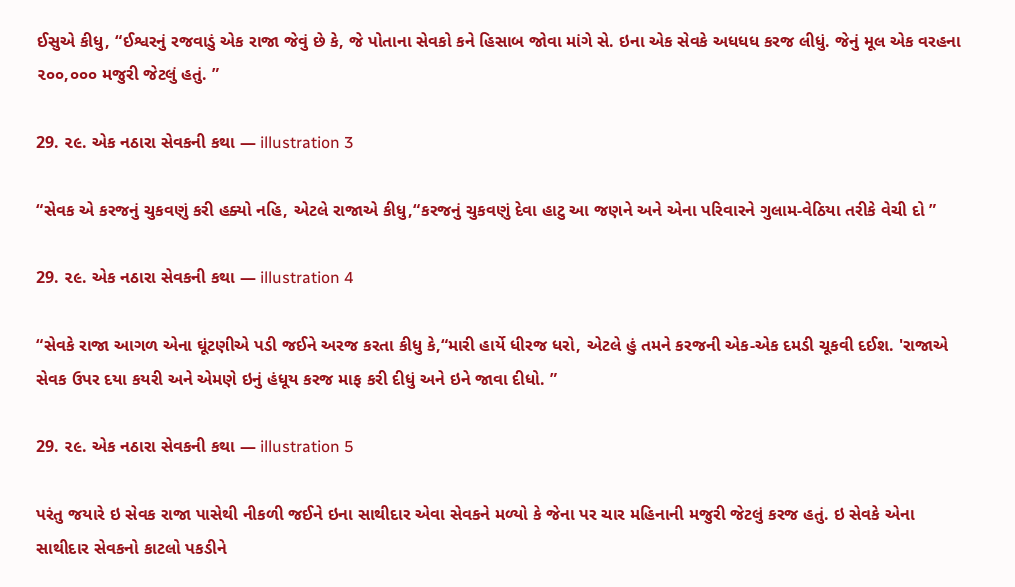ઈસુએ કીધુ, “ઈશ્વરનું રજવાડું એક રાજા જેવું છે કે, જે પોતાના સેવકો કને હિસાબ જોવા માંગે સે. ઇના એક સેવકે અધધધ કરજ લીધું. જેનું મૂલ એક વરહના ૨૦૦,૦૦૦ મજુરી જેટલું હતું. ”

29. ૨૯. એક નઠારા સેવકની કથા — illustration 3

“સેવક એ કરજનું ચુકવણું કરી હક્યો નહિ, એટલે રાજાએ કીધુ,“કરજનું ચુકવણું દેવા હાટુ આ જણને અને એના પરિવારને ગુલામ-વેઠિયા તરીકે વેચી દો ”

29. ૨૯. એક નઠારા સેવકની કથા — illustration 4

“સેવકે રાજા આગળ એના ઘૂંટણીએ પડી જઈને અરજ કરતા કીધુ કે,“મારી હાર્યે ધીરજ ધરો, એટલે હું તમને કરજની એક-એક દમડી ચૂકવી દઈશ. 'રાજાએ સેવક ઉપર દયા કયરી અને એમણે ઇનું હંધૂય કરજ માફ કરી દીધું અને ઇને જાવા દીધો. ”

29. ૨૯. એક નઠારા સેવકની કથા — illustration 5

પરંતુ જયારે ઇ સેવક રાજા પાસેથી નીકળી જઈને ઇના સાથીદાર એવા સેવકને મળ્યો કે જેના પર ચાર મહિનાની મજુરી જેટલું કરજ હતું. ઇ સેવકે એના સાથીદાર સેવકનો કાટલો પકડીને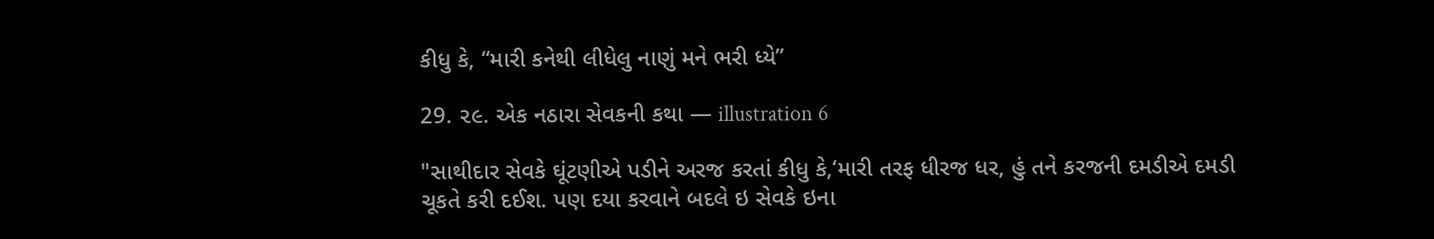કીધુ કે, “મારી કનેથી લીધેલુ નાણું મને ભરી ધ્યે”

29. ૨૯. એક નઠારા સેવકની કથા — illustration 6

"સાથીદાર સેવકે ઘૂંટણીએ પડીને અરજ કરતાં કીધુ કે,‘મારી તરફ ધીરજ ધર, હું તને કરજની દમડીએ દમડી ચૂકતે કરી દઈશ. પણ દયા કરવાને બદલે ઇ સેવકે ઇના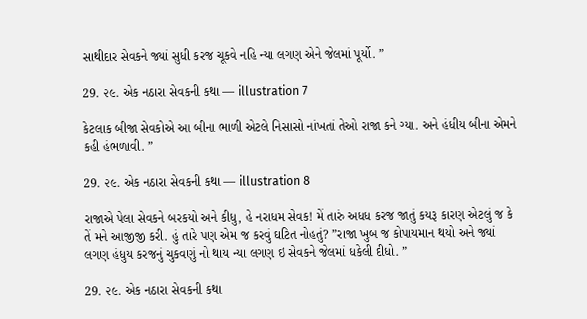સાથીદાર સેવકને જ્યાં સુધી કરજ ચૂકવે નહિ ન્યા લગણ એને જેલમાં પૂર્યો. ”

29. ૨૯. એક નઠારા સેવકની કથા — illustration 7

કેટલાક બીજા સેવકોએ આ બીના ભાળી એટલે નિસાસો નાંખતાં તેઓ રાજા કને ગ્યા. અને હંધીય બીના એમને કહી હંભળાવી. ”

29. ૨૯. એક નઠારા સેવકની કથા — illustration 8

રાજાએ પેલા સેવકને બરકયો અને કીધુ, હે નરાધમ સેવક! મેં તારું અધધ કરજ જાતું કયરૂ કારણ એટલું જ કે તેં મને આજીજી કરી. હું તારે પણ એમ જ કરવું ઘટિત નોહતું? ”રાજા ખુબ જ કોપાયમાન થયો અને જ્યાં લગણ હંધુય કરજનું ચુકવણું નો થાય ન્યા લગણ ઇ સેવકને જેલમાં ધકેલી દીધો. ”

29. ૨૯. એક નઠારા સેવકની કથા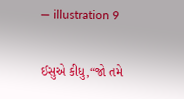— illustration 9

ઈસુએ કીધુ,“જો તમે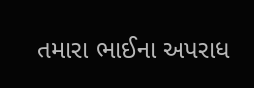તમારા ભાઈના અપરાધ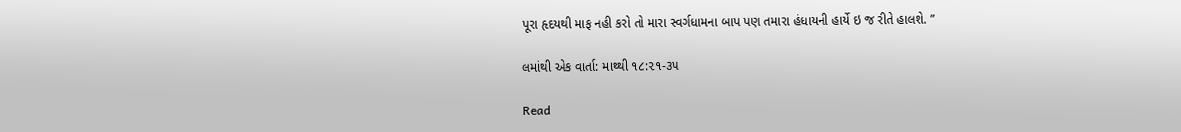પૂરા હૃદયથી માફ નહી કરો તો મારા સ્વર્ગધામના બાપ પણ તમારા હંધાયની હાર્યે ઇ જ રીતે હાલશે. ”

લમાંથી એક વાર્તા: માથ્થી ૧૮:૨૧-૩૫

Read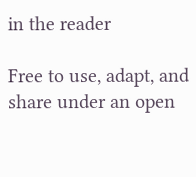in the reader

Free to use, adapt, and share under an open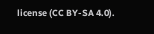license (CC BY-SA 4.0).